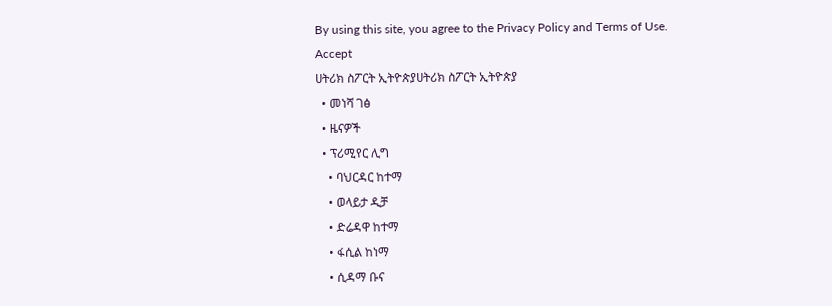By using this site, you agree to the Privacy Policy and Terms of Use.
Accept
ሀትሪክ ስፖርት ኢትዮጵያሀትሪክ ስፖርት ኢትዮጵያ
  • መነሻ ገፅ
  • ዜናዎች
  • ፕሪሚየር ሊግ
    • ባህርዳር ከተማ
    • ወላይታ ዲቻ
    • ድሬዳዋ ከተማ
    • ፋሲል ከነማ
    • ሲዳማ ቡና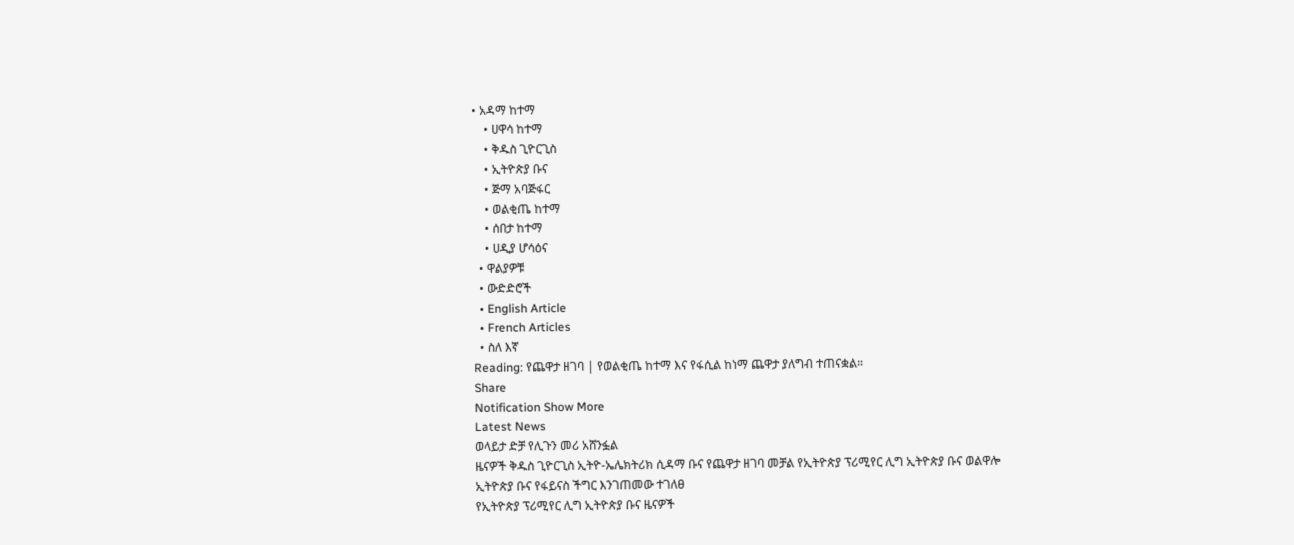• አዳማ ከተማ
    • ሀዋሳ ከተማ
    • ቅዱስ ጊዮርጊስ
    • ኢትዮጵያ ቡና
    • ጅማ አባጅፋር
    • ወልቂጤ ከተማ
    • ሰበታ ከተማ
    • ሀዲያ ሆሳዕና
  • ዋልያዎቹ
  • ውድድሮች
  • English Article
  • French Articles
  • ስለ እኛ
Reading: የጨዋታ ዘገባ | የወልቂጤ ከተማ እና የፋሲል ከነማ ጨዋታ ያለግብ ተጠናቋል።
Share
Notification Show More
Latest News
ወላይታ ድቻ የሊጉን መሪ አሸንፏል
ዜናዎች ቅዱስ ጊዮርጊስ ኢትዮ-ኤሌክትሪክ ሲዳማ ቡና የጨዋታ ዘገባ መቻል የኢትዮጵያ ፕሪሚየር ሊግ ኢትዮጵያ ቡና ወልዋሎ
ኢትዮጵያ ቡና የፋይናስ ችግር እንገጠመው ተገለፀ
የኢትዮጵያ ፕሪሚየር ሊግ ኢትዮጵያ ቡና ዜናዎች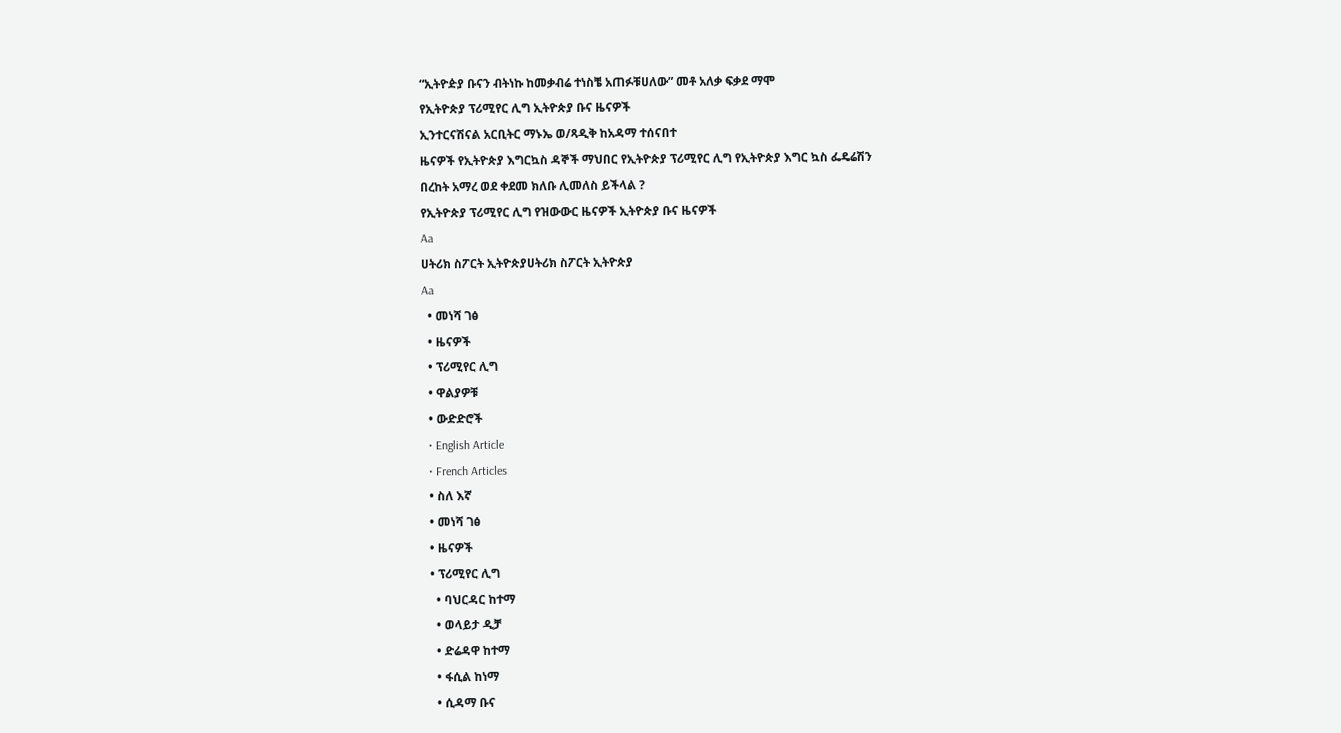“ኢትዮዽያ ቡናን ብትነኩ ከመቃብሬ ተነስቼ አጠፉቹሀለው” መቶ አለቃ ፍቃደ ማሞ
የኢትዮጵያ ፕሪሚየር ሊግ ኢትዮጵያ ቡና ዜናዎች
ኢንተርናሽናል አርቢትር ማኑኤ ወ/ጻዲቅ ከአዳማ ተሰናበተ
ዜናዎች የኢትዮጵያ እግርኳስ ዳኞች ማህበር የኢትዮጵያ ፕሪሚየር ሊግ የኢትዮጵያ እግር ኳስ ፌዴሬሽን
በረከት አማረ ወደ ቀደመ ክለቡ ሊመለስ ይችላል ?
የኢትዮጵያ ፕሪሚየር ሊግ የዝውውር ዜናዎች ኢትዮጵያ ቡና ዜናዎች
Aa
ሀትሪክ ስፖርት ኢትዮጵያሀትሪክ ስፖርት ኢትዮጵያ
Aa
  • መነሻ ገፅ
  • ዜናዎች
  • ፕሪሚየር ሊግ
  • ዋልያዎቹ
  • ውድድሮች
  • English Article
  • French Articles
  • ስለ እኛ
  • መነሻ ገፅ
  • ዜናዎች
  • ፕሪሚየር ሊግ
    • ባህርዳር ከተማ
    • ወላይታ ዲቻ
    • ድሬዳዋ ከተማ
    • ፋሲል ከነማ
    • ሲዳማ ቡና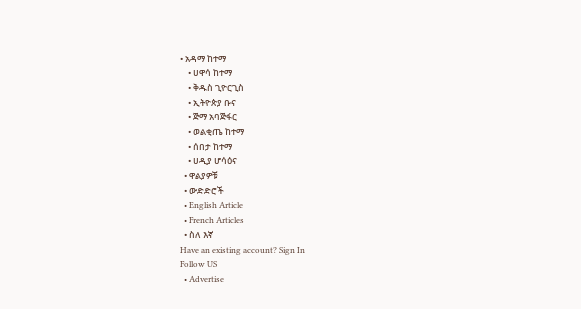• አዳማ ከተማ
    • ሀዋሳ ከተማ
    • ቅዱስ ጊዮርጊስ
    • ኢትዮጵያ ቡና
    • ጅማ አባጅፋር
    • ወልቂጤ ከተማ
    • ሰበታ ከተማ
    • ሀዲያ ሆሳዕና
  • ዋልያዎቹ
  • ውድድሮች
  • English Article
  • French Articles
  • ስለ እኛ
Have an existing account? Sign In
Follow US
  • Advertise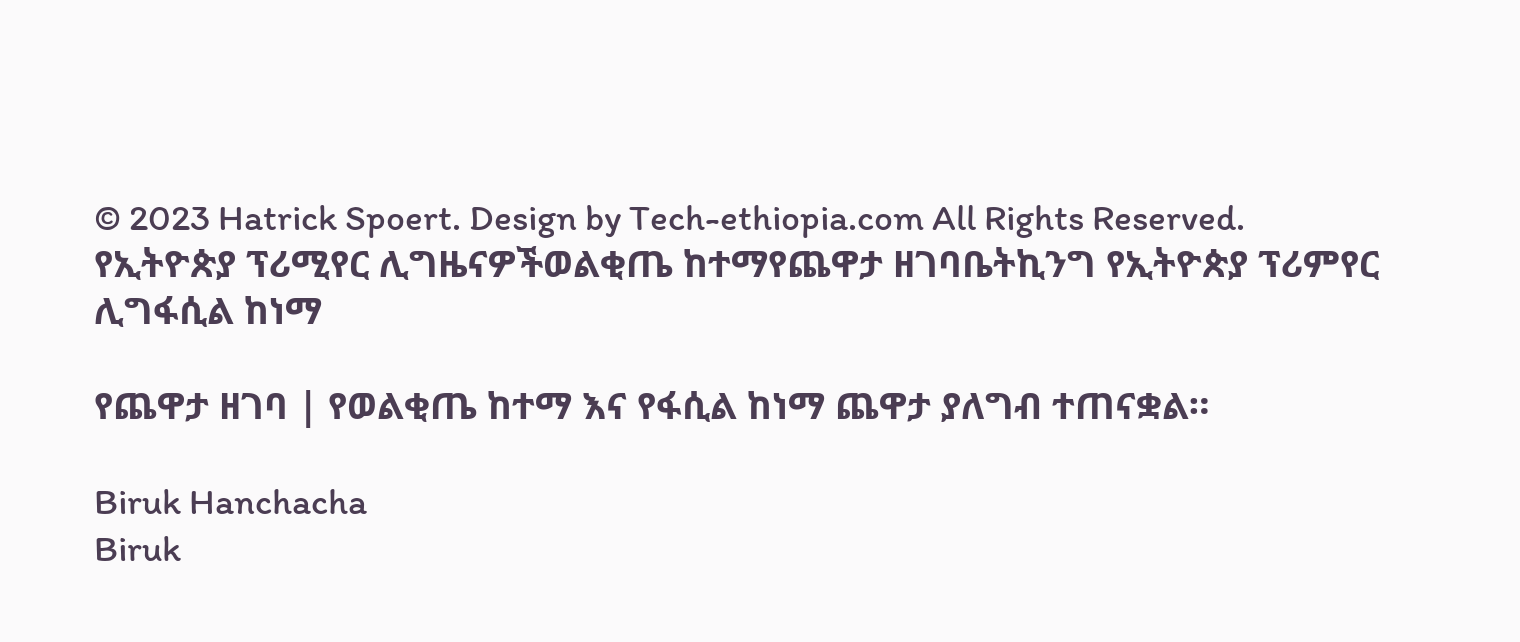© 2023 Hatrick Spoert. Design by Tech-ethiopia.com All Rights Reserved.
የኢትዮጵያ ፕሪሚየር ሊግዜናዎችወልቂጤ ከተማየጨዋታ ዘገባቤትኪንግ የኢትዮጵያ ፕሪምየር ሊግፋሲል ከነማ

የጨዋታ ዘገባ | የወልቂጤ ከተማ እና የፋሲል ከነማ ጨዋታ ያለግብ ተጠናቋል።

Biruk Hanchacha
Biruk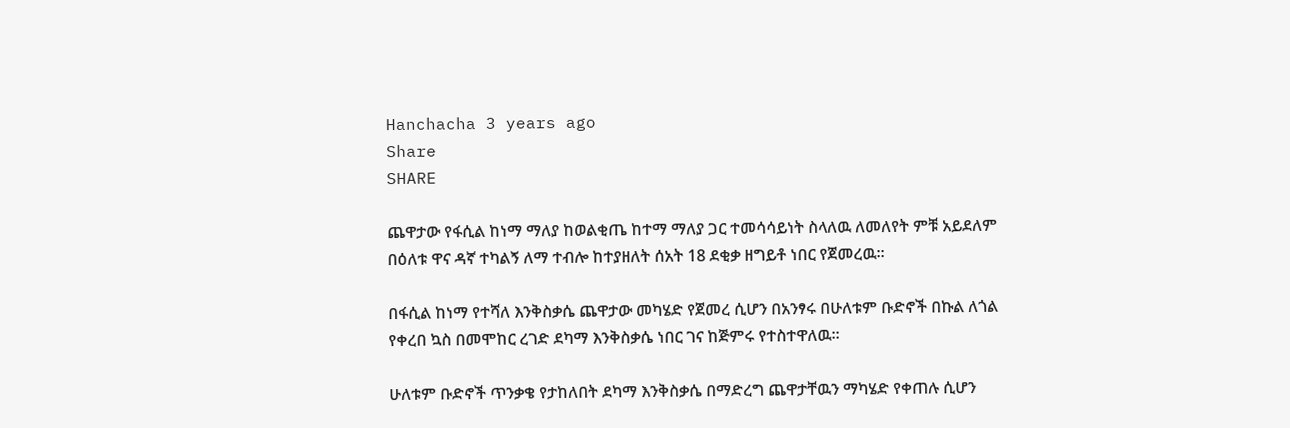Hanchacha 3 years ago
Share
SHARE

ጨዋታው የፋሲል ከነማ ማለያ ከወልቂጤ ከተማ ማለያ ጋር ተመሳሳይነት ስላለዉ ለመለየት ምቹ አይደለም በዕለቱ ዋና ዳኛ ተካልኝ ለማ ተብሎ ከተያዘለት ሰአት 18 ደቂቃ ዘግይቶ ነበር የጀመረዉ።

በፋሲል ከነማ የተሻለ እንቅስቃሴ ጨዋታው መካሄድ የጀመረ ሲሆን በአንፃሩ በሁለቱም ቡድኖች በኩል ለጎል የቀረበ ኳስ በመሞከር ረገድ ደካማ እንቅስቃሴ ነበር ገና ከጅምሩ የተስተዋለዉ።

ሁለቱም ቡድኖች ጥንቃቄ የታከለበት ደካማ እንቅስቃሴ በማድረግ ጨዋታቸዉን ማካሄድ የቀጠሉ ሲሆን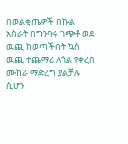በወልቂጤዎች በኩል አስራት በግንባሩ ገጭቶ ወደ ዉጪ ከወጣችበት ኳስ ዉጪ ተጨማሪ ለጎል የቀረበ ሙከራ ማድረግ ያልቻሉ ሲሆን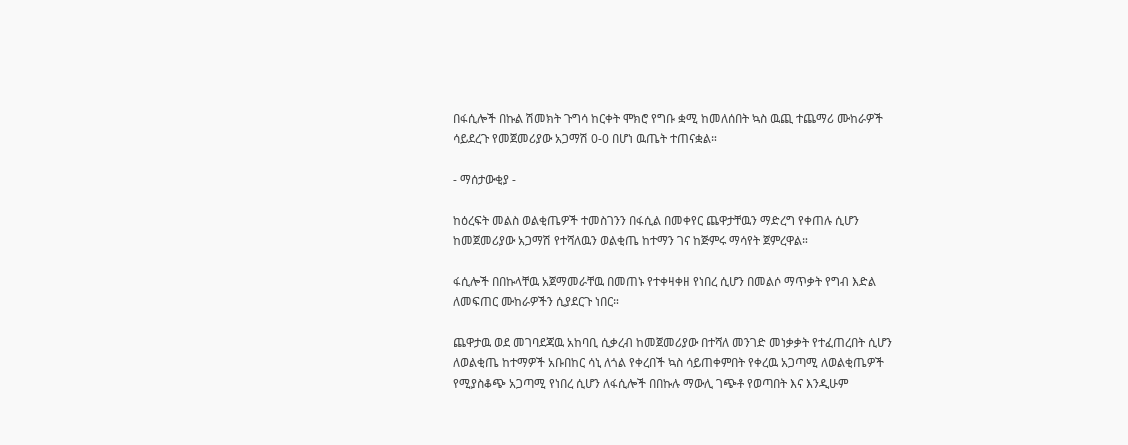በፋሲሎች በኩል ሽመክት ጉግሳ ከርቀት ሞክሮ የግቡ ቋሚ ከመለሰበት ኳስ ዉጪ ተጨማሪ ሙከራዎች ሳይደረጉ የመጀመሪያው አጋማሽ 0-0 በሆነ ዉጤት ተጠናቋል።

- ማሰታውቂያ -

ከዕረፍት መልስ ወልቂጤዎች ተመስገንን በፋሲል በመቀየር ጨዋታቸዉን ማድረግ የቀጠሉ ሲሆን ከመጀመሪያው አጋማሽ የተሻለዉን ወልቂጤ ከተማን ገና ከጅምሩ ማሳየት ጀምረዋል።

ፋሲሎች በበኩላቸዉ አጀማመራቸዉ በመጠኑ የተቀዛቀዘ የነበረ ሲሆን በመልሶ ማጥቃት የግብ እድል ለመፍጠር ሙከራዎችን ሲያደርጉ ነበር።

ጨዋታዉ ወደ መገባደጃዉ አከባቢ ሲቃረብ ከመጀመሪያው በተሻለ መንገድ መነቃቃት የተፈጠረበት ሲሆን ለወልቂጤ ከተማዎች አቡበከር ሳኒ ለጎል የቀረበች ኳስ ሳይጠቀምበት የቀረዉ አጋጣሚ ለወልቂጤዎች የሚያስቆጭ አጋጣሚ የነበረ ሲሆን ለፋሲሎች በበኩሉ ማውሊ ገጭቶ የወጣበት እና እንዲሁም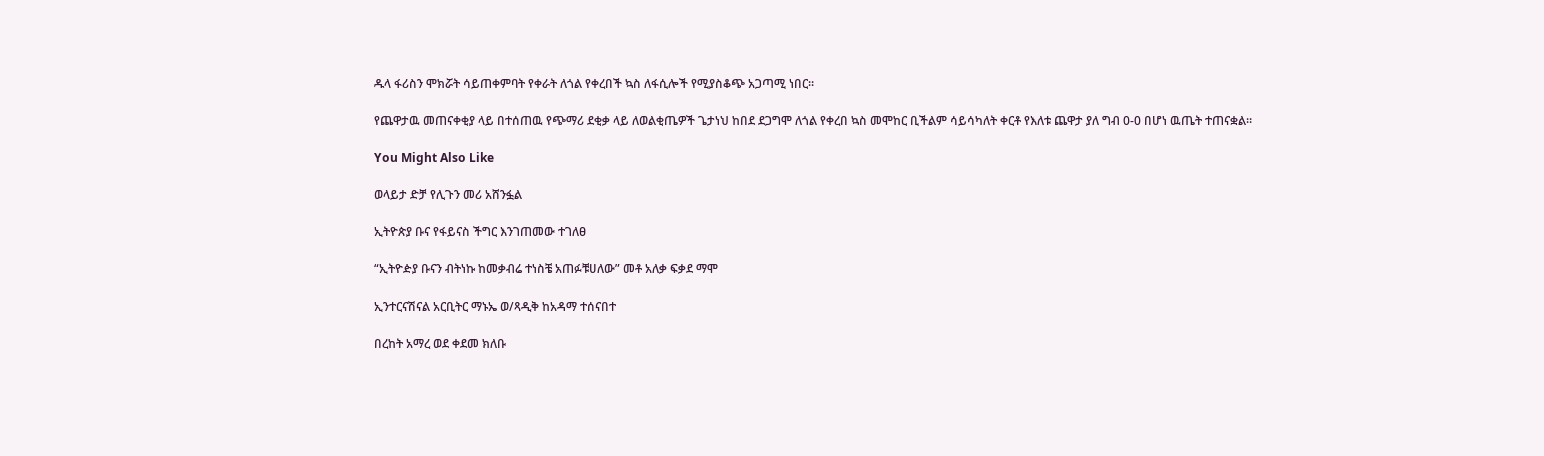ዱላ ፋሪስን ሞክሯት ሳይጠቀምባት የቀራት ለጎል የቀረበች ኳስ ለፋሲሎች የሚያስቆጭ አጋጣሚ ነበር።

የጨዋታዉ መጠናቀቂያ ላይ በተሰጠዉ የጭማሪ ደቂቃ ላይ ለወልቂጤዎች ጌታነህ ከበደ ደጋግሞ ለጎል የቀረበ ኳስ መሞከር ቢችልም ሳይሳካለት ቀርቶ የእለቱ ጨዋታ ያለ ግብ 0-0 በሆነ ዉጤት ተጠናቋል።

You Might Also Like

ወላይታ ድቻ የሊጉን መሪ አሸንፏል

ኢትዮጵያ ቡና የፋይናስ ችግር እንገጠመው ተገለፀ

“ኢትዮዽያ ቡናን ብትነኩ ከመቃብሬ ተነስቼ አጠፉቹሀለው” መቶ አለቃ ፍቃደ ማሞ

ኢንተርናሽናል አርቢትር ማኑኤ ወ/ጻዲቅ ከአዳማ ተሰናበተ

በረከት አማረ ወደ ቀደመ ክለቡ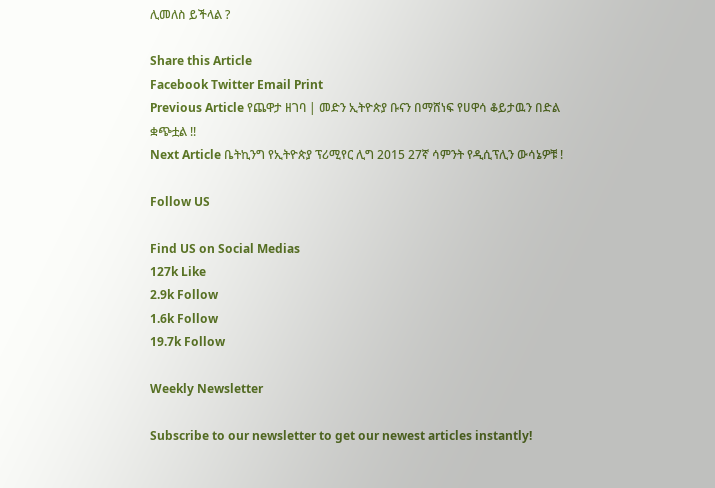ሊመለስ ይችላል ?

Share this Article
Facebook Twitter Email Print
Previous Article የጨዋታ ዘገባ | መድን ኢትዮጵያ ቡናን በማሸነፍ የሀዋሳ ቆይታዉን በድል ቋጭቷል !!
Next Article ቤትኪንግ የኢትዮጵያ ፕሪሚየር ሊግ 2015 27ኛ ሳምንት የዲሲፕሊን ውሳኔዎቹ !

Follow US

Find US on Social Medias
127k Like
2.9k Follow
1.6k Follow
19.7k Follow

Weekly Newsletter

Subscribe to our newsletter to get our newest articles instantly!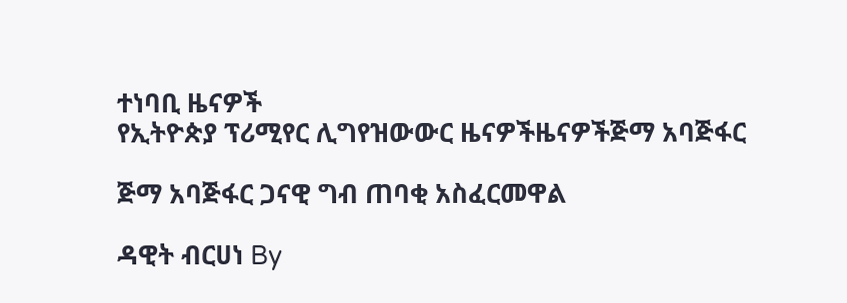ተነባቢ ዜናዎች
የኢትዮጵያ ፕሪሚየር ሊግየዝውውር ዜናዎችዜናዎችጅማ አባጅፋር

ጅማ አባጅፋር ጋናዊ ግብ ጠባቂ አስፈርመዋል

ዳዊት ብርሀነ By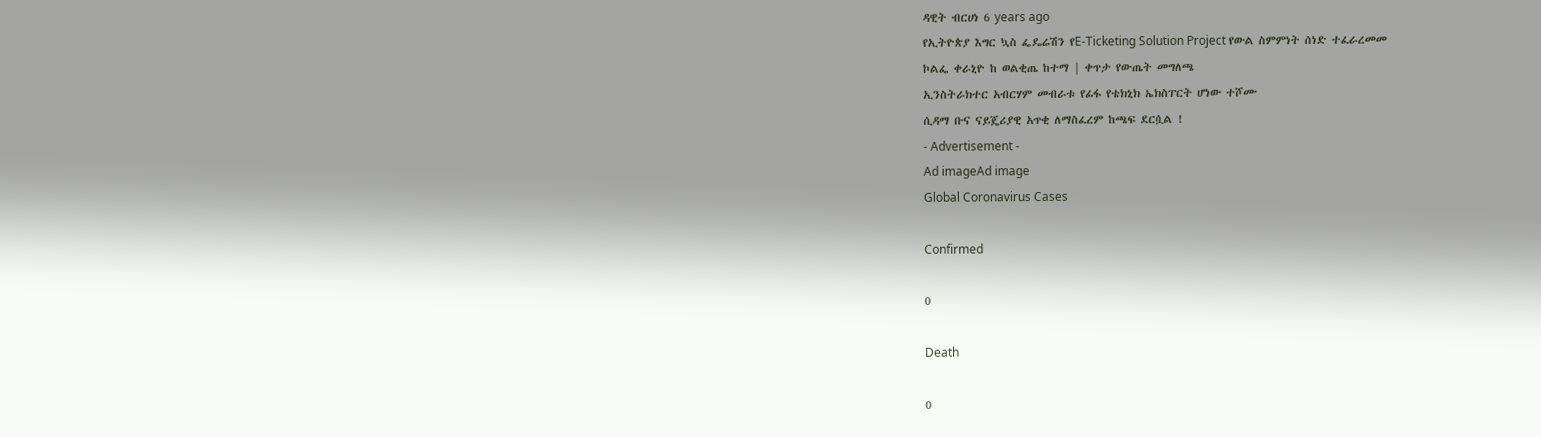ዳዊት ብርሀነ 6 years ago
የኢትዮጵያ እግር ኳስ ፌዴሬሽን የE-Ticketing Solution Project የውል ስምምነት ሰነድ ተፈራረመመ
ኮልፌ ቀራኒዮ ከ ወልቂጤ ከተማ | ቀጥታ የውጤት መግለጫ
ኢንስትራክተር አብርሃም መብራቱ የፊፋ የቴክኒክ ኤክስፐርት ሆነው ተሾሙ
ሲዳማ ቡና ናይጄሪያዊ አጥቂ ለማስፈረም ከጫፍ ደርሷል !
- Advertisement -
Ad imageAd image
Global Coronavirus Cases

Confirmed

0

Death

0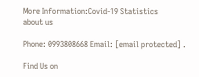More Information:Covid-19 Statistics
about us

Phone: 0993808668 Email: [email protected] .

Find Us on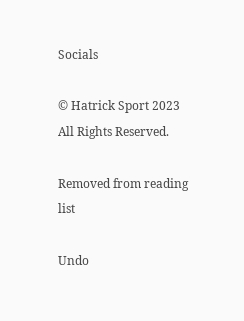Socials

© Hatrick Sport 2023 All Rights Reserved.

Removed from reading list

Undo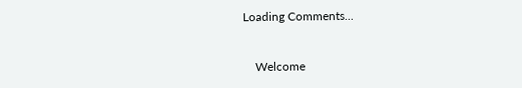Loading Comments...


    Welcome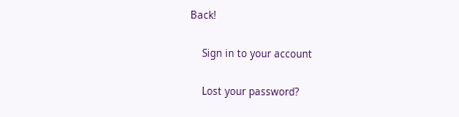Back!

    Sign in to your account

    Lost your password?